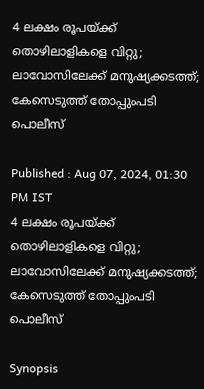4 ലക്ഷം രൂപയ്ക്ക് തൊഴിലാളികളെ വിറ്റു; ലാവോസിലേക്ക് മനുഷ്യക്കടത്ത്; കേസെടുത്ത് തോപ്പുംപടി പൊലീസ്

Published : Aug 07, 2024, 01:30 PM IST
4 ലക്ഷം രൂപയ്ക്ക് തൊഴിലാളികളെ വിറ്റു; ലാവോസിലേക്ക് മനുഷ്യക്കടത്ത്; കേസെടുത്ത് തോപ്പുംപടി പൊലീസ്

Synopsis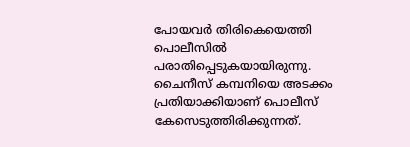പോയവർ തിരികെയെത്തി പൊലീസിൽ പരാതിപ്പെടുകയായിരുന്നു. ചൈനീസ് കമ്പനിയെ അടക്കം പ്രതിയാക്കിയാണ് പൊലീസ് കേസെടുത്തിരിക്കുന്നത്.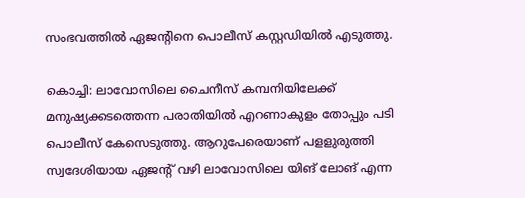സംഭവത്തിൽ ഏജന്‍റിനെ പൊലീസ് കസ്റ്റഡിയിൽ എടുത്തു.

കൊച്ചി: ലാവോസിലെ ചൈനീസ് കമ്പനിയിലേക്ക് മനുഷ്യക്കടത്തെന്ന പരാതിയിൽ എറണാകുളം തോപ്പും പടി പൊലീസ് കേസെടുത്തു. ആറുപേരെയാണ് പളളുരുത്തി സ്വദേശിയായ ഏജന്‍റ് വഴി ലാവോസിലെ യിങ് ലോങ് എന്ന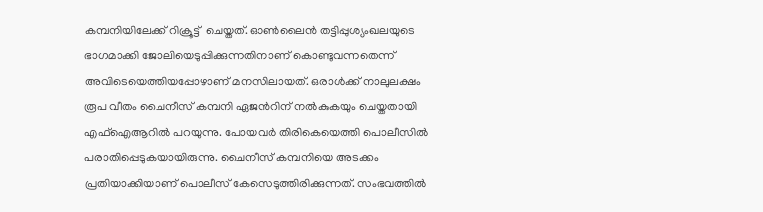കമ്പനിയിലേക്ക് റിക്രൂട്ട്  ചെയ്തത്. ഓൺലൈൻ തട്ടിപ്പുശ്യംഖലയുടെ ഭാഗമാക്കി ജോലിയെടുപ്പിക്കുന്നതിനാണ് കൊണ്ടുവന്നതെന്ന് അവിടെയെത്തിയപ്പോഴാണ് മനസിലായത്. ഒരാള്‍ക്ക് നാലുലക്ഷം രൂപ വീതം ചൈനീസ് കമ്പനി ഏജന്‍റിന് നൽകുകയും ചെയ്തതായി എഫ്ഐആറിൽ പറയുന്നു. പോയവർ തിരികെയെത്തി പൊലീസിൽ പരാതിപ്പെടുകയായിരുന്നു. ചൈനീസ് കമ്പനിയെ അടക്കം പ്രതിയാക്കിയാണ് പൊലീസ് കേസെടുത്തിരിക്കുന്നത്. സംഭവത്തിൽ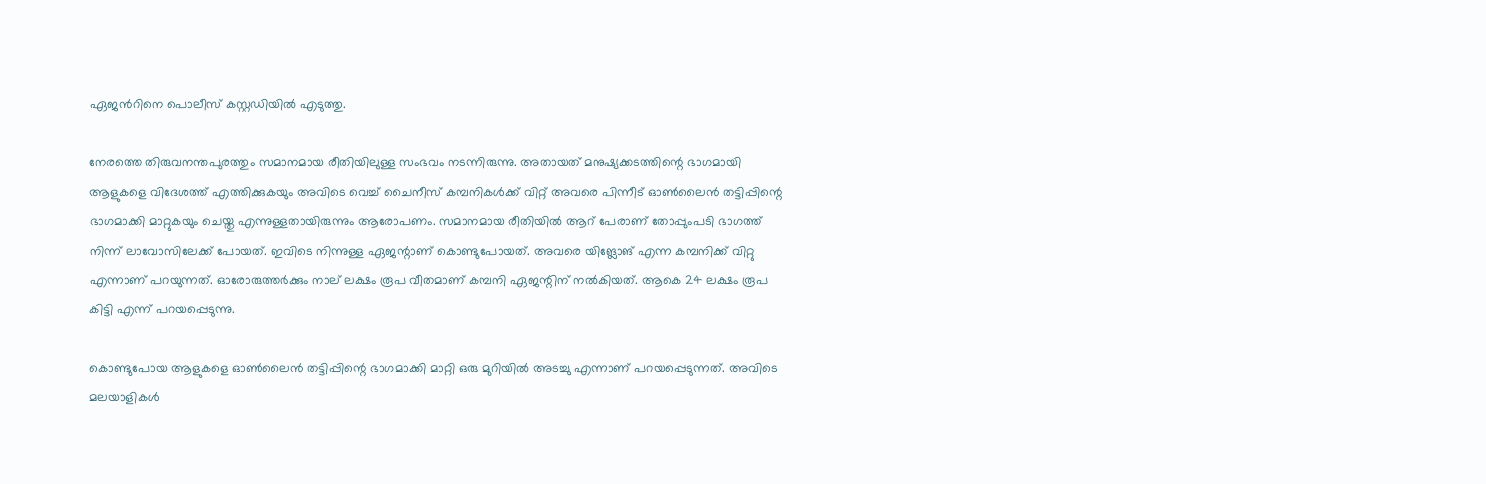ഏജന്‍റിനെ പൊലീസ് കസ്റ്റഡിയിൽ എടുത്തു.

നേരത്തെ തിരുവനന്തപുരത്തും സമാനമായ രീതിയിലുള്ള സംഭവം നടന്നിരുന്നു. അതായത് മനുഷ്യക്കടത്തിന്റെ ഭാഗമായി ആളുകളെ വിദേശത്ത് എത്തിക്കുകയും അവിടെ വെച്ച് ചൈനീസ് കമ്പനികൾക്ക് വിറ്റ് അവരെ പിന്നീട് ഓൺലൈൻ തട്ടിപ്പിന്റെ ഭാഗമാക്കി മാറ്റുകയും ചെയ്തു എന്നുള്ളതായിരുന്നും ആരോപണം. സമാനമായ രീതിയിൽ ആറ് പേരാണ് തോപ്പുംപടി ഭാഗത്ത് നിന്ന് ലാവോസിലേക്ക് പോയത്. ഇവിടെ നിന്നുള്ള ഏജന്റാണ് കൊണ്ടുപോയത്. അവരെ യിങ്ലോങ് എന്ന കമ്പനിക്ക് വിറ്റു എന്നാണ് പറയുന്നത്. ഓരോരുത്തർക്കും നാല് ലക്ഷം രൂപ വീതമാണ് കമ്പനി ഏജന്റിന് നൽകിയത്. ആകെ 24 ലക്ഷം രൂപ കിട്ടി എന്ന് പറയപ്പെടുന്നു.

കൊണ്ടുപോയ ആളുകളെ ഓൺലൈൻ തട്ടിപ്പിന്റെ ഭാഗമാക്കി മാറ്റി ഒരു മുറിയിൽ അടച്ചു എന്നാണ് പറയപ്പെടുന്നത്. അവിടെ മലയാളികൾ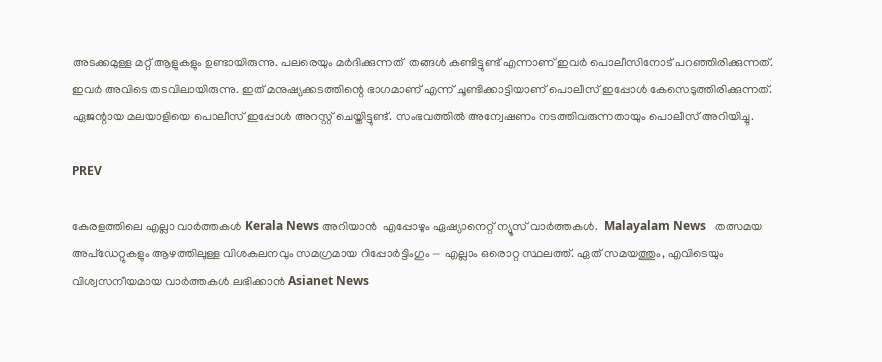അടക്കമുള്ള മറ്റ് ആളുകളും ഉണ്ടായിരുന്നു. പലരെയും മർദിക്കുന്നത്  തങ്ങൾ കണ്ടിട്ടുണ്ട് എന്നാണ് ഇവർ പൊലീസിനോട് പറഞ്ഞിരിക്കുന്നത്. ഇവർ അവിടെ തടവിലായിരുന്നു. ഇത് മനുഷ്യക്കടത്തിന്റെ ഭാഗമാണ് എന്ന് ചൂണ്ടിക്കാട്ടിയാണ് പൊലീസ് ഇപ്പോൾ കേസെടുത്തിരിക്കുന്നത്. ഏജന്റായ മലയാളിയെ പൊലീസ് ഇപ്പോൾ അറസ്റ്റ് ചെയ്തിട്ടുണ്ട്. സംഭവത്തിൽ അന്വേഷണം നടത്തിവരുന്നതായും പൊലീസ് അറിയിച്ചു.

PREV

കേരളത്തിലെ എല്ലാ വാർത്തകൾ Kerala News അറിയാൻ  എപ്പോഴും ഏഷ്യാനെറ്റ് ന്യൂസ് വാർത്തകൾ.  Malayalam News   തത്സമയ അപ്‌ഡേറ്റുകളും ആഴത്തിലുള്ള വിശകലനവും സമഗ്രമായ റിപ്പോർട്ടിംഗും — എല്ലാം ഒരൊറ്റ സ്ഥലത്ത്. ഏത് സമയത്തും, എവിടെയും വിശ്വസനീയമായ വാർത്തകൾ ലഭിക്കാൻ Asianet News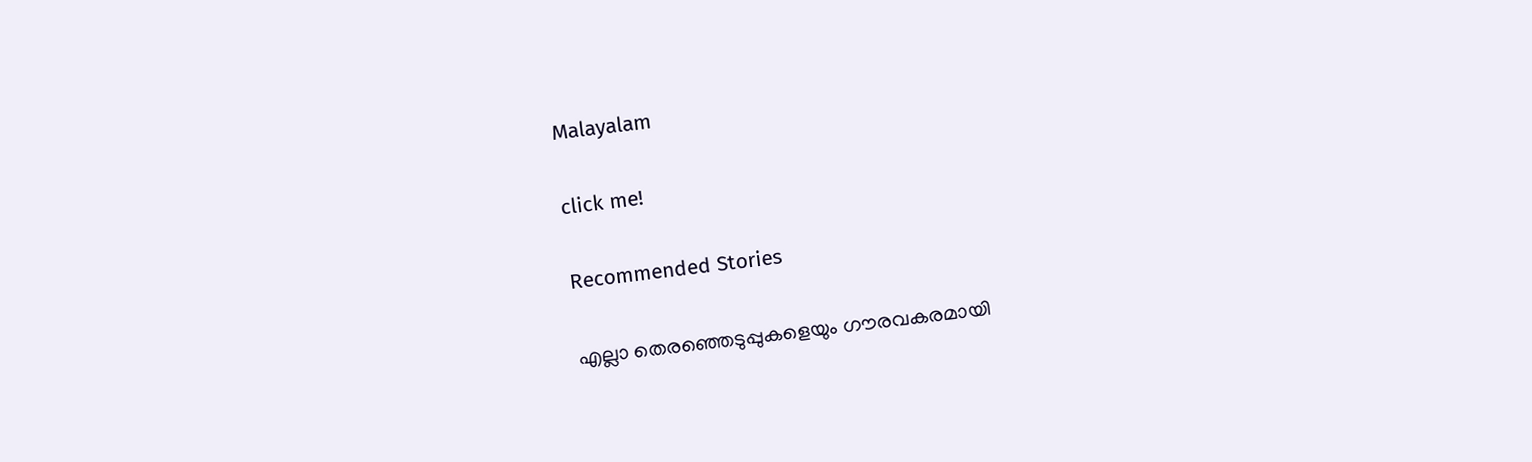Malayalam

click me!

Recommended Stories

എല്ലാ തെരഞ്ഞെടുപ്പുകളെയും ഗൗരവകരമായി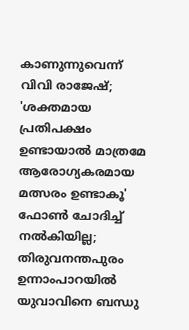കാണുന്നുവെന്ന് വിവി രാജേഷ്; 'ശക്തമായ പ്രതിപക്ഷം ഉണ്ടായാൽ മാത്രമേ ആരോഗ്യകരമായ മത്സരം ഉണ്ടാകൂ'
ഫോൺ ചോദിച്ച് നൽകിയില്ല; തിരുവനന്തപുരം ഉന്നാംപാറയിൽ യുവാവിനെ ബന്ധു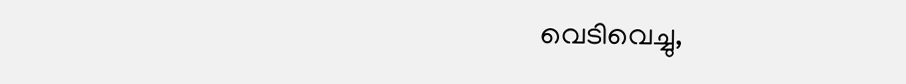വെടിവെച്ചു,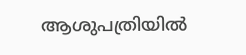ആശുപത്രിയിൽ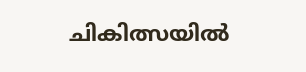ചികിത്സയിൽ